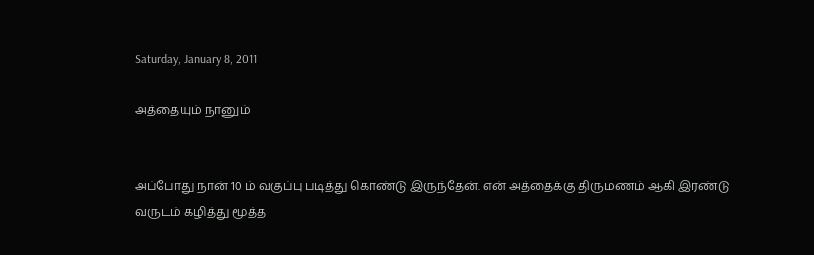Saturday, January 8, 2011

அத்தையும் நானும்


அப்போது நான் 10 ம் வகுப்பு படித்து கொண்டு இருந்தேன். என் அத்தைக்கு திருமணம் ஆகி இரண்டு வருடம் கழித்து மூத்த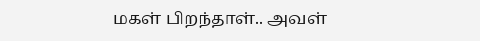மகள் பிறந்தாள்.. அவள்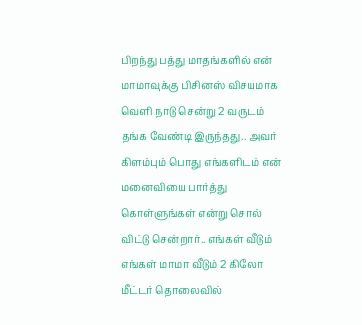பிறந்து பத்து மாதங்களில் என் மாமாவுக்கு பிசினஸ் விசயமாக வெளி நாடு சென்று 2 வருடம் தங்க வேண்டி இருந்தது.. அவர் கிளம்பும் பொது எங்களிடம் என் மனைவியை பார்த்து கொள்ளுங்கள் என்று சொல் விட்டு சென்றார்.. எங்கள் வீடும் எங்கள் மாமா வீடும் 2 கிலோ மீட்டர் தொலைவில்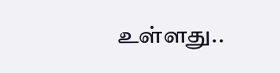உள்ளது..